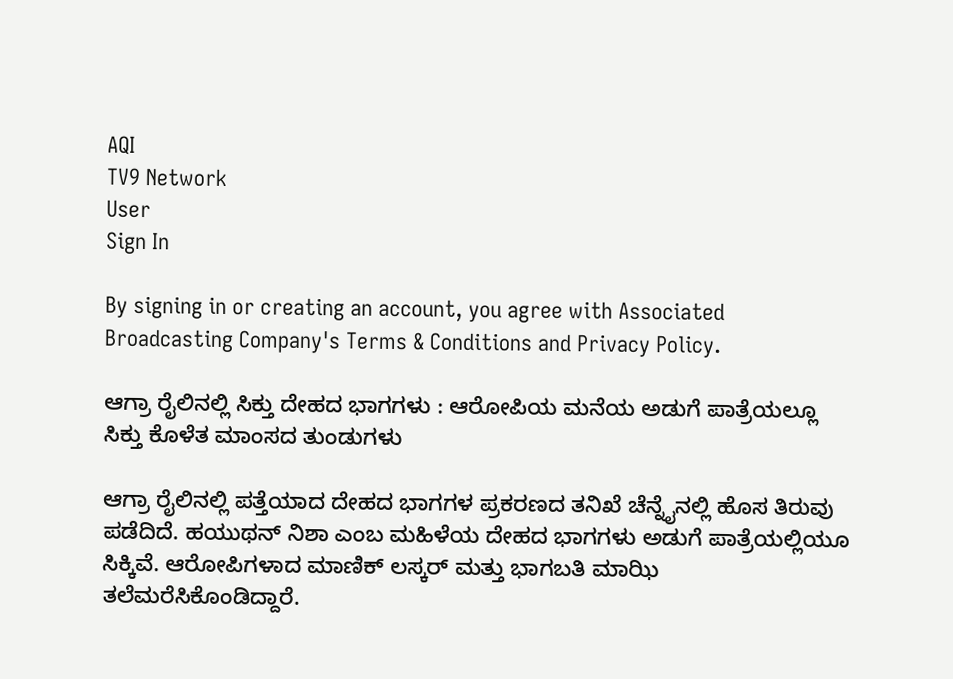AQI
TV9 Network
User
Sign In

By signing in or creating an account, you agree with Associated Broadcasting Company's Terms & Conditions and Privacy Policy.

ಆಗ್ರಾ ರೈಲಿನಲ್ಲಿ ಸಿಕ್ತು ದೇಹದ ಭಾಗಗಳು : ಆರೋಪಿಯ ಮನೆಯ ಅಡುಗೆ ಪಾತ್ರೆಯಲ್ಲೂ ಸಿಕ್ತು ಕೊಳೆತ ಮಾಂಸದ ತುಂಡುಗಳು

ಆಗ್ರಾ ರೈಲಿನಲ್ಲಿ ಪತ್ತೆಯಾದ ದೇಹದ ಭಾಗಗಳ ಪ್ರಕರಣದ ತನಿಖೆ ಚೆನ್ನೈನಲ್ಲಿ ಹೊಸ ತಿರುವು ಪಡೆದಿದೆ. ಹಯುಥನ್ ನಿಶಾ ಎಂಬ ಮಹಿಳೆಯ ದೇಹದ ಭಾಗಗಳು ಅಡುಗೆ ಪಾತ್ರೆಯಲ್ಲಿಯೂ ಸಿಕ್ಕಿವೆ. ಆರೋಪಿಗಳಾದ ಮಾಣಿಕ್ ಲಸ್ಕರ್ ಮತ್ತು ಭಾಗಬತಿ ಮಾಝಿ ತಲೆಮರೆಸಿಕೊಂಡಿದ್ದಾರೆ.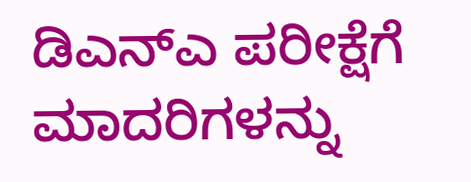ಡಿಎನ್‌ಎ ಪರೀಕ್ಷೆಗೆ ಮಾದರಿಗಳನ್ನು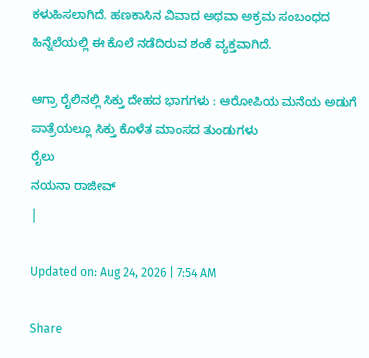ಕಳುಹಿಸಲಾಗಿದೆ. ಹಣಕಾಸಿನ ವಿವಾದ ಅಥವಾ ಅಕ್ರಮ ಸಂಬಂಧದ ಹಿನ್ನೆಲೆಯಲ್ಲಿ ಈ ಕೊಲೆ ನಡೆದಿರುವ ಶಂಕೆ ವ್ಯಕ್ತವಾಗಿದೆ.

ಆಗ್ರಾ ರೈಲಿನಲ್ಲಿ ಸಿಕ್ತು ದೇಹದ ಭಾಗಗಳು : ಆರೋಪಿಯ ಮನೆಯ ಅಡುಗೆ ಪಾತ್ರೆಯಲ್ಲೂ ಸಿಕ್ತು ಕೊಳೆತ ಮಾಂಸದ ತುಂಡುಗಳು
ರೈಲು
ನಯನಾ ರಾಜೀವ್
|

Updated on: Aug 24, 2026 | 7:54 AM

Share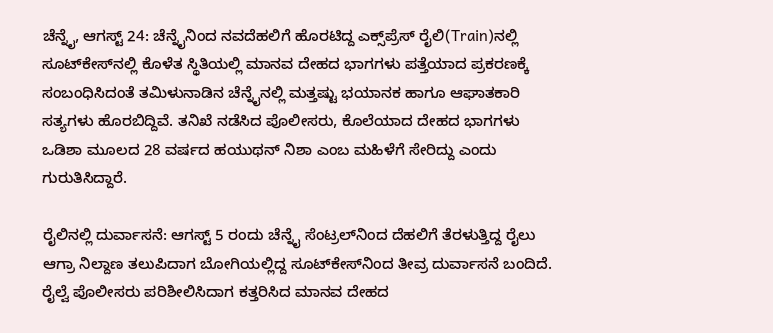ಚೆನ್ನೈ, ಆಗಸ್ಟ್ 24: ಚೆನ್ನೈನಿಂದ ನವದೆಹಲಿಗೆ ಹೊರಟಿದ್ದ ಎಕ್ಸ್‌ಪ್ರೆಸ್ ರೈಲಿ(Train)ನಲ್ಲಿ ಸೂಟ್‌ಕೇಸ್‌ನಲ್ಲಿ ಕೊಳೆತ ಸ್ಥಿತಿಯಲ್ಲಿ ಮಾನವ ದೇಹದ ಭಾಗಗಳು ಪತ್ತೆಯಾದ ಪ್ರಕರಣಕ್ಕೆ ಸಂಬಂಧಿಸಿದಂತೆ ತಮಿಳುನಾಡಿನ ಚೆನ್ನೈನಲ್ಲಿ ಮತ್ತಷ್ಟು ಭಯಾನಕ ಹಾಗೂ ಆಘಾತಕಾರಿ ಸತ್ಯಗಳು ಹೊರಬಿದ್ದಿವೆ. ತನಿಖೆ ನಡೆಸಿದ ಪೊಲೀಸರು, ಕೊಲೆಯಾದ ದೇಹದ ಭಾಗಗಳು ಒಡಿಶಾ ಮೂಲದ 28 ವರ್ಷದ ಹಯುಥನ್ ನಿಶಾ ಎಂಬ ಮಹಿಳೆಗೆ ಸೇರಿದ್ದು ಎಂದು ಗುರುತಿಸಿದ್ದಾರೆ.

ರೈಲಿನಲ್ಲಿ ದುರ್ವಾಸನೆ: ಆಗಸ್ಟ್ 5 ರಂದು ಚೆನ್ನೈ ಸೆಂಟ್ರಲ್‌ನಿಂದ ದೆಹಲಿಗೆ ತೆರಳುತ್ತಿದ್ದ ರೈಲು ಆಗ್ರಾ ನಿಲ್ದಾಣ ತಲುಪಿದಾಗ ಬೋಗಿಯಲ್ಲಿದ್ದ ಸೂಟ್‌ಕೇಸ್‌ನಿಂದ ತೀವ್ರ ದುರ್ವಾಸನೆ ಬಂದಿದೆ. ರೈಲ್ವೆ ಪೊಲೀಸರು ಪರಿಶೀಲಿಸಿದಾಗ ಕತ್ತರಿಸಿದ ಮಾನವ ದೇಹದ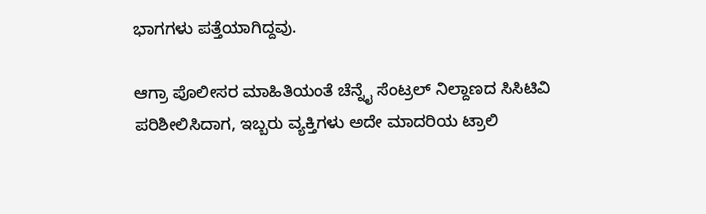ಭಾಗಗಳು ಪತ್ತೆಯಾಗಿದ್ದವು.

ಆಗ್ರಾ ಪೊಲೀಸರ ಮಾಹಿತಿಯಂತೆ ಚೆನ್ನೈ ಸೆಂಟ್ರಲ್ ನಿಲ್ದಾಣದ ಸಿಸಿಟಿವಿ ಪರಿಶೀಲಿಸಿದಾಗ, ಇಬ್ಬರು ವ್ಯಕ್ತಿಗಳು ಅದೇ ಮಾದರಿಯ ಟ್ರಾಲಿ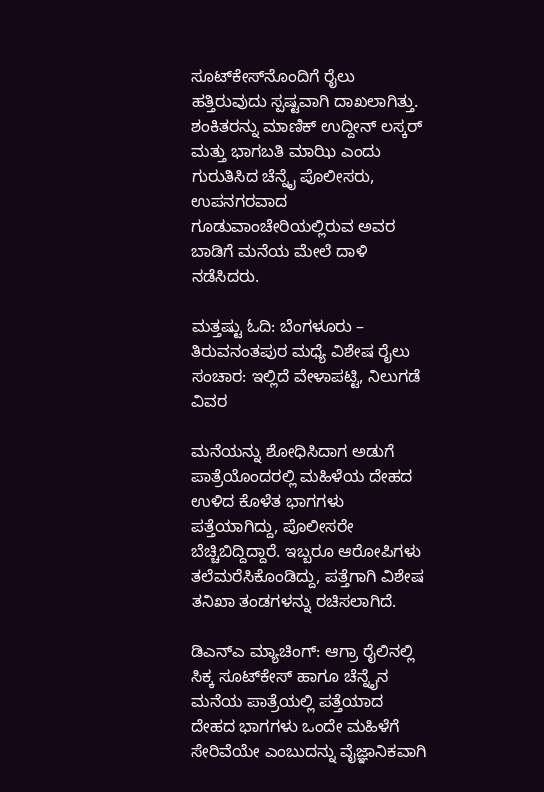ಸೂಟ್‌ಕೇಸ್‌ನೊಂದಿಗೆ ರೈಲು ಹತ್ತಿರುವುದು ಸ್ಪಷ್ಟವಾಗಿ ದಾಖಲಾಗಿತ್ತು. ಶಂಕಿತರನ್ನು ಮಾಣಿಕ್ ಉದ್ದೀನ್ ಲಸ್ಕರ್ ಮತ್ತು ಭಾಗಬತಿ ಮಾಝಿ ಎಂದು ಗುರುತಿಸಿದ ಚೆನ್ನೈ ಪೊಲೀಸರು, ಉಪನಗರವಾದ ಗೂಡುವಾಂಚೇರಿಯಲ್ಲಿರುವ ಅವರ ಬಾಡಿಗೆ ಮನೆಯ ಮೇಲೆ ದಾಳಿ ನಡೆಸಿದರು.

ಮತ್ತಷ್ಟು ಓದಿ: ಬೆಂಗಳೂರು – ತಿರುವನಂತಪುರ ಮಧ್ಯೆ ವಿಶೇಷ ರೈಲು ಸಂಚಾರ: ಇಲ್ಲಿದೆ ವೇಳಾಪಟ್ಟಿ, ನಿಲುಗಡೆ ವಿವರ

ಮನೆಯನ್ನು ಶೋಧಿಸಿದಾಗ ಅಡುಗೆ ಪಾತ್ರೆಯೊಂದರಲ್ಲಿ ಮಹಿಳೆಯ ದೇಹದ ಉಳಿದ ಕೊಳೆತ ಭಾಗಗಳು ಪತ್ತೆಯಾಗಿದ್ದು, ಪೊಲೀಸರೇ ಬೆಚ್ಚಿಬಿದ್ದಿದ್ದಾರೆ. ಇಬ್ಬರೂ ಆರೋಪಿಗಳು ತಲೆಮರೆಸಿಕೊಂಡಿದ್ದು, ಪತ್ತೆಗಾಗಿ ವಿಶೇಷ ತನಿಖಾ ತಂಡಗಳನ್ನು ರಚಿಸಲಾಗಿದೆ.

ಡಿಎನ್‌ಎ ಮ್ಯಾಚಿಂಗ್: ಆಗ್ರಾ ರೈಲಿನಲ್ಲಿ ಸಿಕ್ಕ ಸೂಟ್‌ಕೇಸ್ ಹಾಗೂ ಚೆನ್ನೈನ ಮನೆಯ ಪಾತ್ರೆಯಲ್ಲಿ ಪತ್ತೆಯಾದ ದೇಹದ ಭಾಗಗಳು ಒಂದೇ ಮಹಿಳೆಗೆ ಸೇರಿವೆಯೇ ಎಂಬುದನ್ನು ವೈಜ್ಞಾನಿಕವಾಗಿ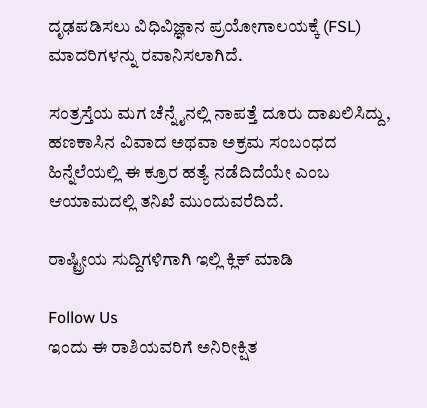ದೃಢಪಡಿಸಲು ವಿಧಿವಿಜ್ಞಾನ ಪ್ರಯೋಗಾಲಯಕ್ಕೆ (FSL) ಮಾದರಿಗಳನ್ನು ರವಾನಿಸಲಾಗಿದೆ.

ಸಂತ್ರಸ್ತೆಯ ಮಗ ಚೆನ್ನೈನಲ್ಲಿ ನಾಪತ್ತೆ ದೂರು ದಾಖಲಿಸಿದ್ದು, ಹಣಕಾಸಿನ ವಿವಾದ ಅಥವಾ ಅಕ್ರಮ ಸಂಬಂಧದ ಹಿನ್ನೆಲೆಯಲ್ಲಿ ಈ ಕ್ರೂರ ಹತ್ಯೆ ನಡೆದಿದೆಯೇ ಎಂಬ ಆಯಾಮದಲ್ಲಿ ತನಿಖೆ ಮುಂದುವರೆದಿದೆ.

ರಾಷ್ಟ್ರೀಯ ಸುದ್ದಿಗಳಿಗಾಗಿ ಇಲ್ಲಿ ಕ್ಲಿಕ್ ಮಾಡಿ

Follow Us
ಇಂದು ಈ ರಾಶಿಯವರಿಗೆ ಅನಿರೀಕ್ಷಿತ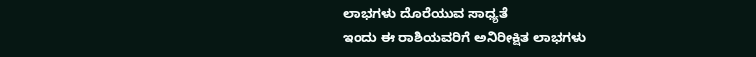ಲಾಭಗಳು ದೊರೆಯುವ ಸಾಧ್ಯತೆ
ಇಂದು ಈ ರಾಶಿಯವರಿಗೆ ಅನಿರೀಕ್ಷಿತ ಲಾಭಗಳು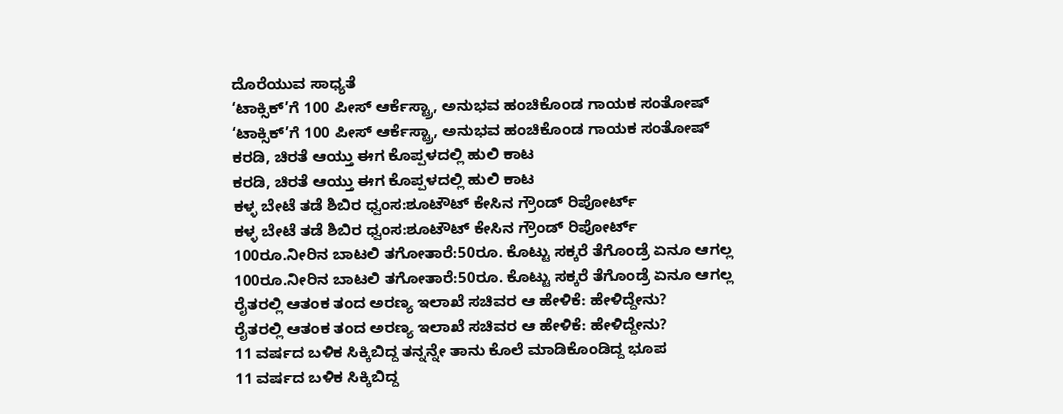ದೊರೆಯುವ ಸಾಧ್ಯತೆ
‘ಟಾಕ್ಸಿಕ್’ಗೆ 100 ಪೀಸ್ ಆರ್ಕೆಸ್ಟ್ರಾ, ಅನುಭವ ಹಂಚಿಕೊಂಡ ಗಾಯಕ ಸಂತೋಷ್
‘ಟಾಕ್ಸಿಕ್’ಗೆ 100 ಪೀಸ್ ಆರ್ಕೆಸ್ಟ್ರಾ, ಅನುಭವ ಹಂಚಿಕೊಂಡ ಗಾಯಕ ಸಂತೋಷ್
ಕರಡಿ, ಚಿರತೆ ಆಯ್ತು ಈಗ ಕೊಪ್ಪಳದಲ್ಲಿ ಹುಲಿ ಕಾಟ
ಕರಡಿ, ಚಿರತೆ ಆಯ್ತು ಈಗ ಕೊಪ್ಪಳದಲ್ಲಿ ಹುಲಿ ಕಾಟ
ಕಳ್ಳ ಬೇಟೆ ತಡೆ ಶಿಬಿರ ಧ್ವಂಸ:ಶೂಟೌಟ್ ಕೇಸಿನ ಗ್ರೌಂಡ್ ರಿಪೋರ್ಟ್
ಕಳ್ಳ ಬೇಟೆ ತಡೆ ಶಿಬಿರ ಧ್ವಂಸ:ಶೂಟೌಟ್ ಕೇಸಿನ ಗ್ರೌಂಡ್ ರಿಪೋರ್ಟ್
100ರೂ.ನೀರಿನ ಬಾಟಲಿ ತಗೋತಾರೆ:50ರೂ. ಕೊಟ್ಟು ಸಕ್ಕರೆ ತೆಗೊಂಡ್ರೆ ಏನೂ ಆಗಲ್ಲ
100ರೂ.ನೀರಿನ ಬಾಟಲಿ ತಗೋತಾರೆ:50ರೂ. ಕೊಟ್ಟು ಸಕ್ಕರೆ ತೆಗೊಂಡ್ರೆ ಏನೂ ಆಗಲ್ಲ
ರೈತರಲ್ಲಿ ಆತಂಕ ತಂದ ಅರಣ್ಯ ಇಲಾಖೆ ಸಚಿವರ ಆ ಹೇಳಿಕೆ: ಹೇಳಿದ್ದೇನು?
ರೈತರಲ್ಲಿ ಆತಂಕ ತಂದ ಅರಣ್ಯ ಇಲಾಖೆ ಸಚಿವರ ಆ ಹೇಳಿಕೆ: ಹೇಳಿದ್ದೇನು?
11 ವರ್ಷದ ಬಳಿಕ ಸಿಕ್ಕಿಬಿದ್ದ ತನ್ನನ್ನೇ ತಾನು ಕೊಲೆ ಮಾಡಿಕೊಂಡಿದ್ದ ಭೂಪ
11 ವರ್ಷದ ಬಳಿಕ ಸಿಕ್ಕಿಬಿದ್ದ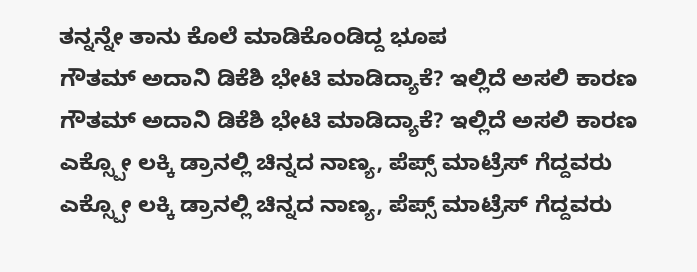ತನ್ನನ್ನೇ ತಾನು ಕೊಲೆ ಮಾಡಿಕೊಂಡಿದ್ದ ಭೂಪ
ಗೌತಮ್ ಅದಾನಿ ಡಿಕೆಶಿ ಭೇಟಿ ಮಾಡಿದ್ಯಾಕೆ? ಇಲ್ಲಿದೆ ಅಸಲಿ ಕಾರಣ
ಗೌತಮ್ ಅದಾನಿ ಡಿಕೆಶಿ ಭೇಟಿ ಮಾಡಿದ್ಯಾಕೆ? ಇಲ್ಲಿದೆ ಅಸಲಿ ಕಾರಣ
ಎಕ್ಸ್ಪೋ ಲಕ್ಕಿ ಡ್ರಾನಲ್ಲಿ ಚಿನ್ನದ ನಾಣ್ಯ, ಪೆಪ್ಸ್ ಮಾಟ್ರೆಸ್ ಗೆದ್ದವರು
ಎಕ್ಸ್ಪೋ ಲಕ್ಕಿ ಡ್ರಾನಲ್ಲಿ ಚಿನ್ನದ ನಾಣ್ಯ, ಪೆಪ್ಸ್ ಮಾಟ್ರೆಸ್ ಗೆದ್ದವರು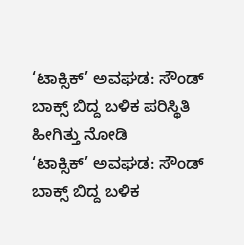‘ಟಾಕ್ಸಿಕ್’ ಅವಘಡ: ಸೌಂಡ್ ಬಾಕ್ಸ್ ಬಿದ್ದ ಬಳಿಕ ಪರಿಸ್ಥಿತಿ ಹೀಗಿತ್ತು ನೋಡಿ
‘ಟಾಕ್ಸಿಕ್’ ಅವಘಡ: ಸೌಂಡ್ ಬಾಕ್ಸ್ ಬಿದ್ದ ಬಳಿಕ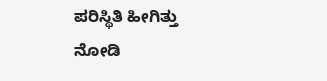ಪರಿಸ್ಥಿತಿ ಹೀಗಿತ್ತು ನೋಡಿ